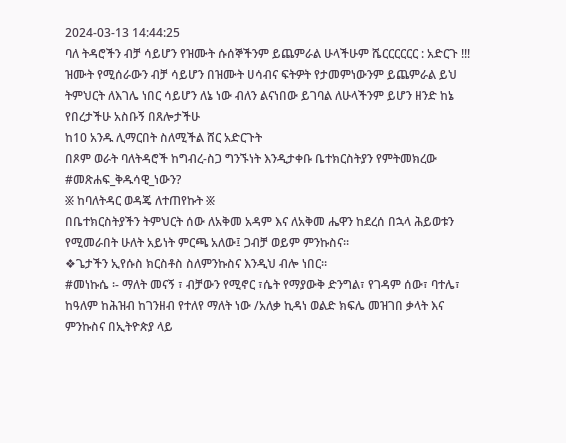2024-03-13 14:44:25
ባለ ትዳሮችን ብቻ ሳይሆን የዝሙት ሱሰኞችንም ይጨምራል ሁላችሁም ሼርርርርርር : አድርጉ !!!
ዝሙት የሚሰራውን ብቻ ሳይሆን በዝሙት ሀሳብና ፍትዎት የታመምነውንም ይጨምራል ይህ ትምህርት ለእገሌ ነበር ሳይሆን ለኔ ነው ብለን ልናነበው ይገባል ለሁላችንም ይሆን ዘንድ ከኔ የበረታችሁ አስቡኝ በጸሎታችሁ
ከ10 አንዱ ሊማርበት ስለሚችል ሸር አድርጉት
በጾም ወራት ባለትዳሮች ከግብረ-ስጋ ግንኙነት እንዲታቀቡ ቤተክርስትያን የምትመክረው
#መጽሐፍ_ቅዱሳዊ_ነውን?
፠ ከባለትዳር ወዳጄ ለተጠየኩት ፠
በቤተክርስትያችን ትምህርት ሰው ለአቅመ አዳም እና ለአቅመ ሔዋን ከደረሰ በኋላ ሕይወቱን የሚመራበት ሁለት አይነት ምርጫ አለው፤ ጋብቻ ወይም ምንኩስና።
❖ጌታችን ኢየሱስ ክርስቶስ ስለምንኩስና እንዲህ ብሎ ነበር።
#መነኩሴ ፡- ማለት መናኝ ፣ ብቻውን የሚኖር ፣ሴት የማያውቅ ድንግል፣ የገዳም ሰው፣ ባተሌ፣ ከዓለም ከሕዝብ ከገንዘብ የተለየ ማለት ነው /አለቃ ኪዳነ ወልድ ክፍሌ መዝገበ ቃላት እና
ምንኩስና በኢትዮጵያ ላይ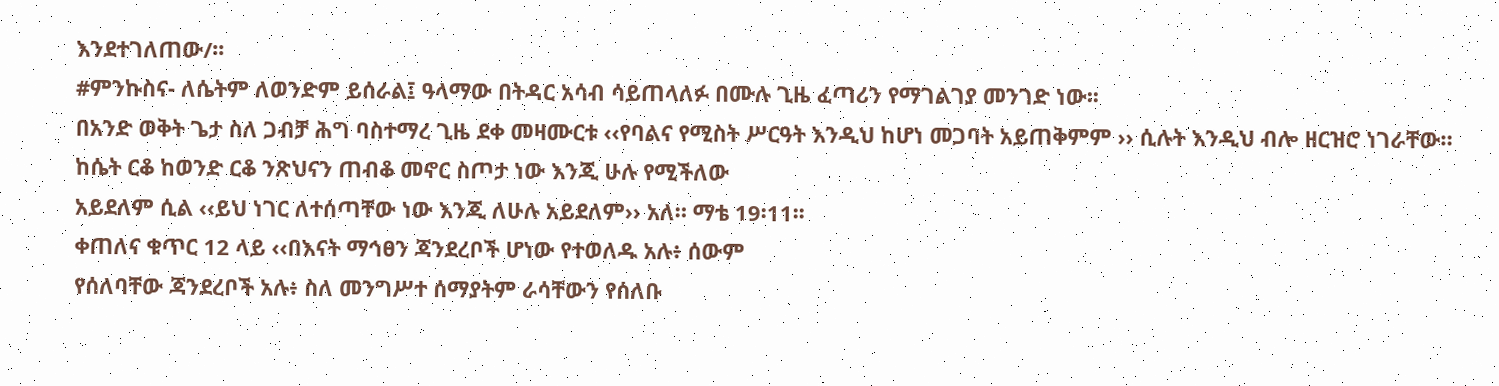እንደተገለጠው/፡፡
#ምንኩስና- ለሴትም ለወንድም ይሰራል፤ ዓላማው በትዳር አሳብ ሳይጠላለፉ በሙሉ ጊዜ ፈጣሪን የማገልገያ መንገድ ነው፡፡
በአንድ ወቅት ጌታ ስለ ጋብቻ ሕግ ባስተማረ ጊዜ ደቀ መዛሙርቱ ‹‹የባልና የሚስት ሥርዓት እንዲህ ከሆነ መጋባት አይጠቅምም ›› ሲሉት እንዲህ ብሎ ዘርዝሮ ነገራቸው።
ከሴት ርቆ ከወንድ ርቆ ንጽህናን ጠብቆ መኖር ስጦታ ነው እንጂ ሁሉ የሚችለው
አይደለም ሲል ‹‹ይህ ነገር ለተሰጣቸው ነው እንጂ ለሁሉ አይደለም›› አለ። ማቴ 19፡11፡፡
ቀጠለና ቁጥር 12 ላይ ‹‹በእናት ማኅፀን ጃንደረቦች ሆነው የተወለዱ አሉ፥ ሰውም
የሰለባቸው ጃንደረቦች አሉ፥ ስለ መንግሥተ ሰማያትም ራሳቸውን የሰለቡ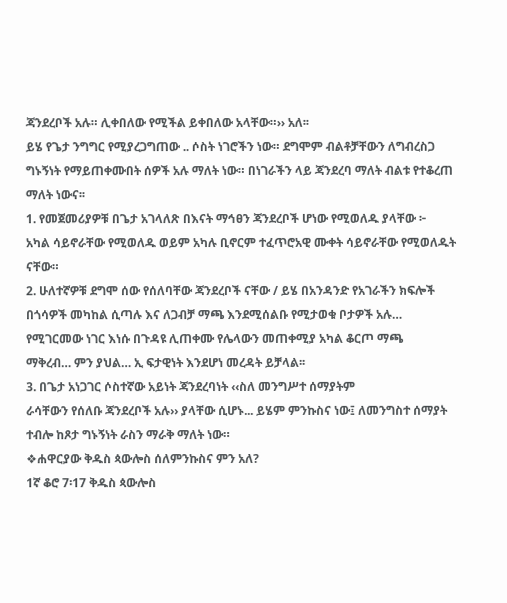ጃንደረቦች አሉ። ሊቀበለው የሚችል ይቀበለው አላቸው።›› አለ፡፡
ይሄ የጌታ ንግግር የሚያረጋግጠው .. ሶስት ነገሮችን ነው። ደግሞም ብልቶቻቸውን ለግብረስጋ ግኑኝነት የማይጠቀሙበት ሰዎች አሉ ማለት ነው። በነገራችን ላይ ጃንደረባ ማለት ብልቱ የተቆረጠ ማለት ነውና፡፡
1. የመጀመሪያዎቹ በጌታ አገላለጽ በእናት ማኅፀን ጃንደረቦች ሆነው የሚወለዱ ያላቸው ፦
አካል ሳይኖራቸው የሚወለዱ ወይም አካሉ ቢኖርም ተፈጥሮአዊ ሙቀት ሳይኖራቸው የሚወለዱት ናቸው።
2. ሁለተኛዎቹ ደግሞ ሰው የሰለባቸው ጃንደረቦች ናቸው / ይሄ በአንዳንድ የአገራችን ክፍሎች በጎሳዎች መካከል ሲጣሉ እና ለጋብቻ ማጫ እንደሚሰልቡ የሚታወቁ ቦታዎች አሉ… የሚገርመው ነገር እነሱ በጉዳዩ ሊጠቀሙ የሌላውን መጠቀሚያ አካል ቆርጦ ማጫ
ማቅረብ… ምን ያህል… ኢ ፍታዊነት እንደሆነ መረዳት ይቻላል፡፡
3. በጌታ አነጋገር ሶስተኛው አይነት ጃንደረባነት ‹‹ስለ መንግሥተ ሰማያትም
ራሳቸውን የሰለቡ ጃንደረቦች አሉ›› ያላቸው ሲሆኑ... ይሄም ምንኩስና ነው፤ ለመንግስተ ሰማያት ተብሎ ከጾታ ግኑኝነት ራስን ማራቅ ማለት ነው።
❖ሐዋርያው ቅዱስ ጳውሎስ ሰለምንኩስና ምን አለ?
1ኛ ቆሮ 7፡17 ቅዱስ ጳውሎስ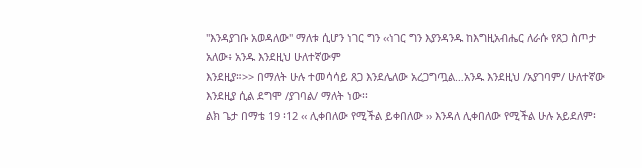"እንዳያገቡ አወዳለው" ማለቱ ሲሆን ነገር ግን ‹‹ነገር ግን እያንዳንዱ ከእግዚአብሔር ለራሱ የጸጋ ስጦታ አለው፥ አንዱ እንደዚህ ሁለተኛውም
እንደዚያ።>> በማለት ሁሉ ተመሳሳይ ጸጋ እንደሌለው አረጋግጧል…አንዱ እንደዚህ /አያገባም/ ሁለተኛው እንደዚያ ሲል ደግሞ /ያገባል/ ማለት ነው፡፡
ልክ ጌታ በማቴ 19 ፡12 ‹‹ ሊቀበለው የሚችል ይቀበለው ›› እንዳለ ሊቀበለው የሚችል ሁሉ አይደለም፡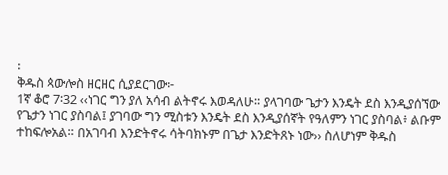፡
ቅዱስ ጳውሎስ ዘርዘር ሲያደርገው፦
1ኛ ቆሮ 7፡32 ‹‹ነገር ግን ያለ አሳብ ልትኖሩ እወዳለሁ። ያላገባው ጌታን እንዴት ደስ እንዲያሰኘው የጌታን ነገር ያስባል፤ ያገባው ግን ሚስቱን እንዴት ደስ እንዲያሰኛት የዓለምን ነገር ያስባል፥ ልቡም ተከፍሎአል። በአገባብ እንድትኖሩ ሳትባክኑም በጌታ እንድትጸኑ ነው›› ስለሆነም ቅዱስ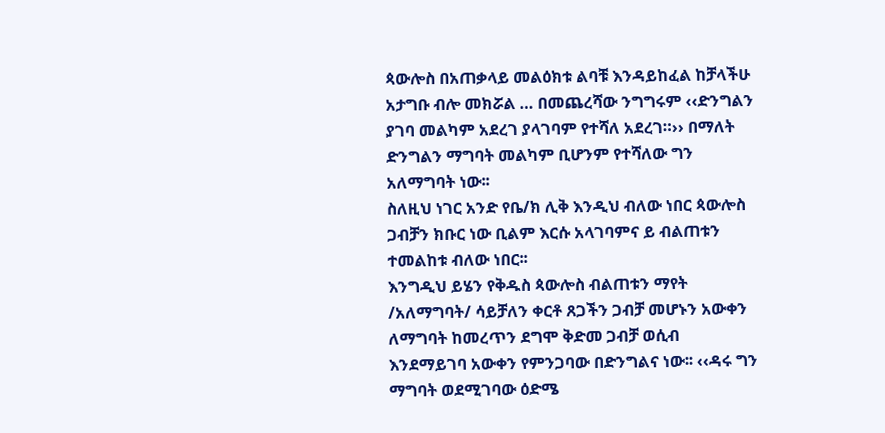ጳውሎስ በአጠቃላይ መልዕክቱ ልባቹ እንዳይከፈል ከቻላችሁ አታግቡ ብሎ መክሯል … በመጨረሻው ንግግሩም ‹‹ድንግልን ያገባ መልካም አደረገ ያላገባም የተሻለ አደረገ።›› በማለት ድንግልን ማግባት መልካም ቢሆንም የተሻለው ግን አለማግባት ነው፡፡
ስለዚህ ነገር አንድ የቤ/ክ ሊቅ እንዲህ ብለው ነበር ጳውሎስ ጋብቻን ክቡር ነው ቢልም እርሱ አላገባምና ይ ብልጠቱን ተመልከቱ ብለው ነበር፡፡
እንግዲህ ይሄን የቅዱስ ጳውሎስ ብልጠቱን ማየት /አለማግባት/ ሳይቻለን ቀርቶ ጸጋችን ጋብቻ መሆኑን አውቀን ለማግባት ከመረጥን ደግሞ ቅድመ ጋብቻ ወሲብ እንደማይገባ አውቀን የምንጋባው በድንግልና ነው፡፡ ‹‹ዳሩ ግን ማግባት ወደሚገባው ዕድሜ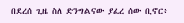በደረሰ ጊዜ ስለ ድንግልናው ያፈረ ሰው ቢኖር፥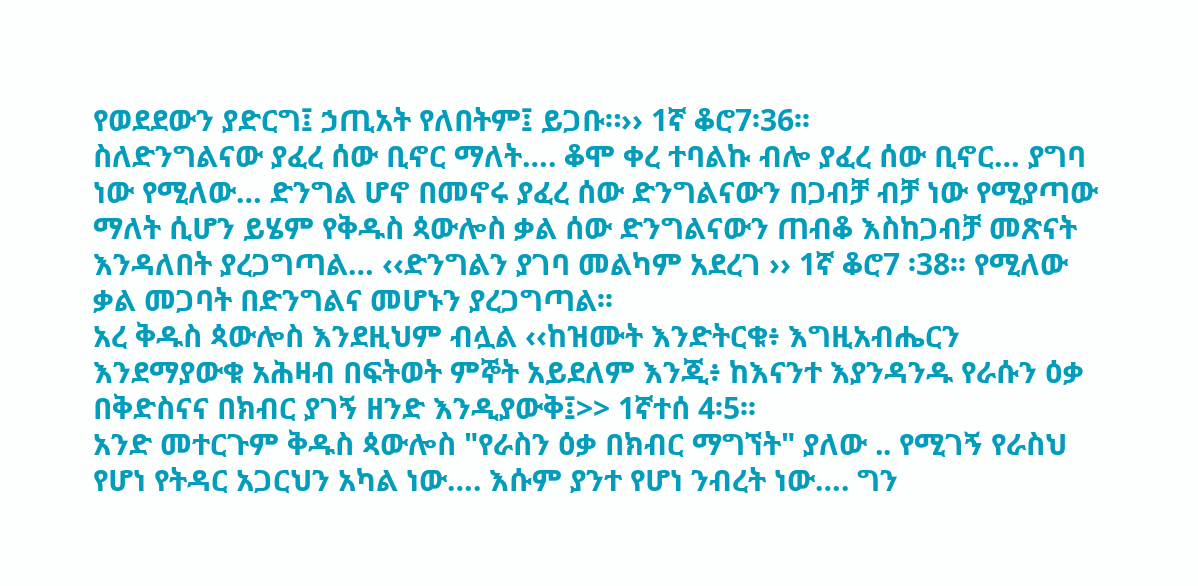የወደደውን ያድርግ፤ ኃጢአት የለበትም፤ ይጋቡ።›› 1ኛ ቆሮ7፡36፡፡
ስለድንግልናው ያፈረ ሰው ቢኖር ማለት…. ቆሞ ቀረ ተባልኩ ብሎ ያፈረ ሰው ቢኖር… ያግባ ነው የሚለው… ድንግል ሆኖ በመኖሩ ያፈረ ሰው ድንግልናውን በጋብቻ ብቻ ነው የሚያጣው ማለት ሲሆን ይሄም የቅዱስ ጳውሎስ ቃል ሰው ድንግልናውን ጠብቆ እስከጋብቻ መጽናት እንዳለበት ያረጋግጣል… ‹‹ድንግልን ያገባ መልካም አደረገ ›› 1ኛ ቆሮ7 ፡38፡፡ የሚለው ቃል መጋባት በድንግልና መሆኑን ያረጋግጣል፡፡
አረ ቅዱስ ጳውሎስ እንደዚህም ብሏል ‹‹ከዝሙት እንድትርቁ፥ እግዚአብሔርን እንደማያውቁ አሕዛብ በፍትወት ምኞት አይደለም እንጂ፥ ከእናንተ እያንዳንዱ የራሱን ዕቃ በቅድስናና በክብር ያገኝ ዘንድ እንዲያውቅ፤>> 1ኛተሰ 4፡5፡፡
አንድ መተርጉም ቅዱስ ጳውሎስ "የራስን ዕቃ በክብር ማግኘት" ያለው .. የሚገኝ የራስህ የሆነ የትዳር አጋርህን አካል ነው…. እሱም ያንተ የሆነ ንብረት ነው…. ግን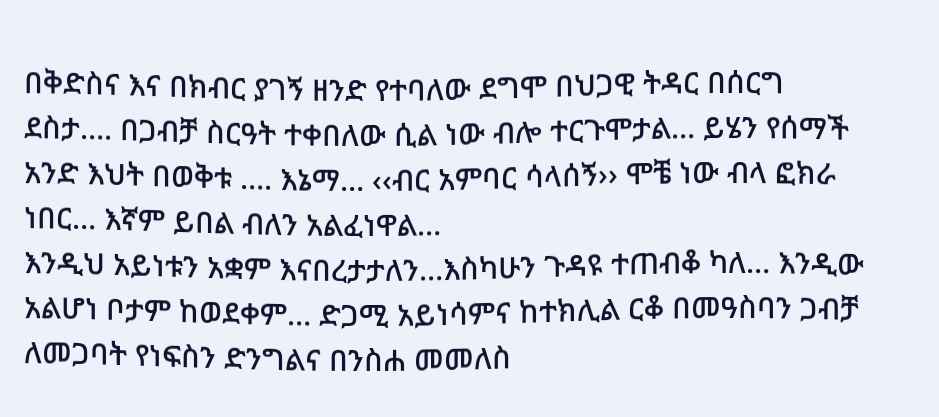በቅድስና እና በክብር ያገኝ ዘንድ የተባለው ደግሞ በህጋዊ ትዳር በሰርግ ደስታ…. በጋብቻ ስርዓት ተቀበለው ሲል ነው ብሎ ተርጉሞታል… ይሄን የሰማች አንድ እህት በወቅቱ …. እኔማ… ‹‹ብር አምባር ሳላሰኝ›› ሞቼ ነው ብላ ፎክራ ነበር… እኛም ይበል ብለን አልፈነዋል…
እንዲህ አይነቱን አቋም እናበረታታለን…እስካሁን ጉዳዩ ተጠብቆ ካለ… እንዲው አልሆነ ቦታም ከወደቀም… ድጋሚ አይነሳምና ከተክሊል ርቆ በመዓስባን ጋብቻ ለመጋባት የነፍስን ድንግልና በንስሐ መመለስ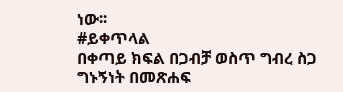ነው፡፡
#ይቀጥላል
በቀጣይ ክፍል በጋብቻ ወስጥ ግብረ ስጋ ግኑኝነት በመጽሐፍ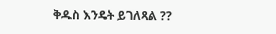ቅዱስ እንዴት ይገለጻል ??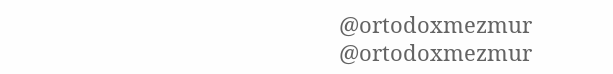@ortodoxmezmur
@ortodoxmezmur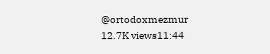@ortodoxmezmur
12.7K views11:44